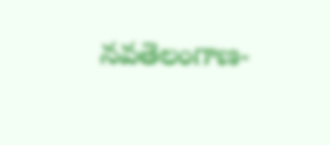నవతెలంగాణ-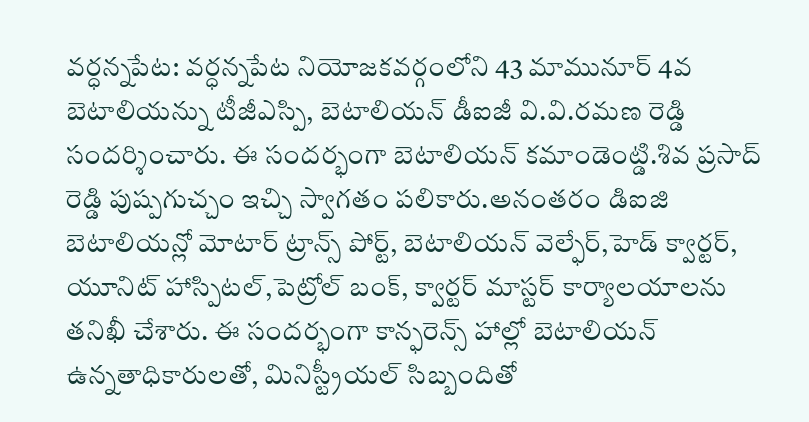వర్ధన్నపేట: వర్ధన్నపేట నియోజకవర్గంలోని 43 మామునూర్ 4వ బెటాలియన్ను టీజీఎస్పి, బెటాలియన్ డీఐజీ వి.వి.రమణ రెడ్డి సందర్శించారు. ఈ సందర్భంగా బెటాలియన్ కమాండెంట్డి.శివ ప్రసాద్ రెడ్డి పుష్పగుచ్చం ఇచ్చి స్వాగతం పలికారు.అనంతరం డిఐజి బెటాలియన్లో మోటార్ ట్రాన్స్ పోర్ట్, బెటాలియన్ వెల్ఫేర్,హెడ్ క్వార్టర్, యూనిట్ హాస్పిటల్,పెట్రోల్ బంక్, క్వార్టర్ మాస్టర్ కార్యాలయాలను తనిఖీ చేశారు. ఈ సందర్భంగా కాన్ఫరెన్స్ హాల్లో బెటాలియన్ ఉన్నతాధికారులతో, మినిస్ట్రీయల్ సిబ్బందితో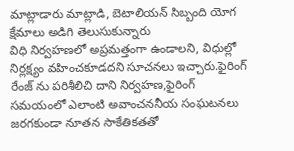మాట్లాడారు మాట్లాడి, బెటాలియన్ సిబ్బంది యోగ క్షేమాలు అడిగి తెలుసుకున్నారు
విధి నిర్వహణలో అప్రమత్తంగా ఉండాలని, విధుల్లో నిర్లక్ష్యం వహించకూడదని సూచనలు ఇచ్చారు.ఫైరింగ్ రేంజ్ ను పరిశీలిచి దాని నిర్వహణ,ఫైరింగ్ సమయంలో ఎలాంటి అవాంచననీయ సంఘటనలు జరగకుండా నూతన సాకేతికతతో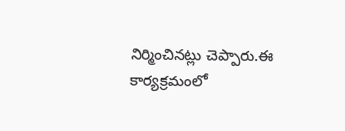నిర్మించినట్లు చెప్పారు.ఈ కార్యక్రమంలో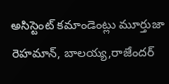అసిస్టెంట్ కమాండెంట్లు మూర్తుజా రెహమాన్, బాలయ్య,రాజేందర్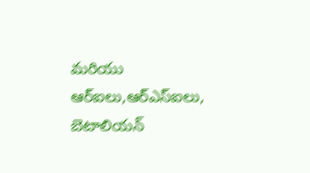మరియు ఆర్ఐలు,ఆర్ఎస్ఐలు, బెటాలియన్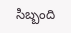సిబ్బంది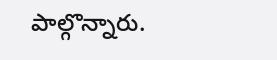పాల్గొన్నారు.